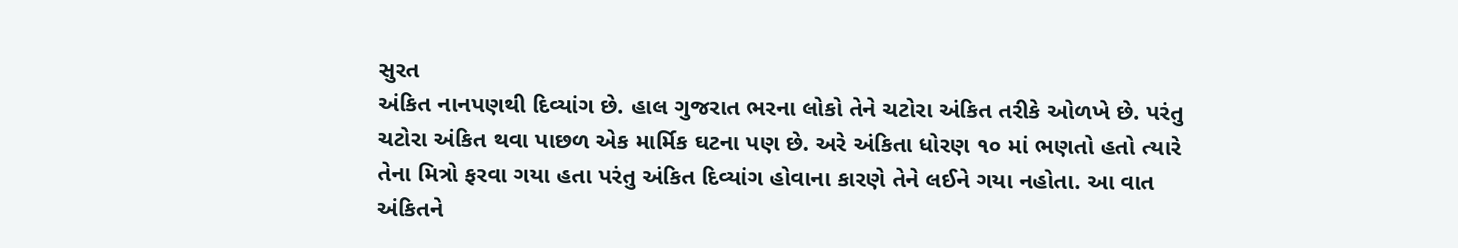સુરત
અંકિત નાનપણથી દિવ્યાંગ છે. હાલ ગુજરાત ભરના લોકો તેને ચટોરા અંકિત તરીકે ઓળખે છે. પરંતુ ચટોરા અંકિત થવા પાછળ એક માર્મિક ઘટના પણ છે. અરે અંકિતા ધોરણ ૧૦ માં ભણતો હતો ત્યારે તેના મિત્રો ફરવા ગયા હતા પરંતુ અંકિત દિવ્યાંગ હોવાના કારણે તેને લઈને ગયા નહોતા. આ વાત અંકિતને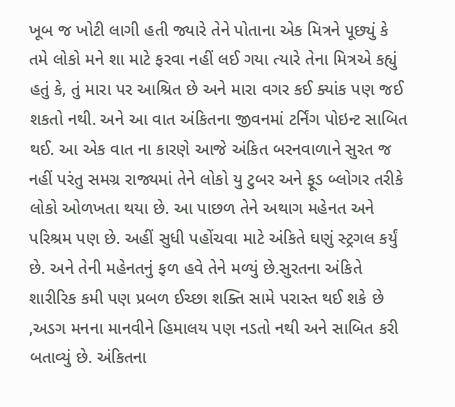ખૂબ જ ખોટી લાગી હતી જ્યારે તેને પોતાના એક મિત્રને પૂછ્યું કે તમે લોકો મને શા માટે ફરવા નહીં લઈ ગયા ત્યારે તેના મિત્રએ કહ્યું હતું કે, તું મારા પર આશ્રિત છે અને મારા વગર કઈ ક્યાંક પણ જઈ શકતો નથી. અને આ વાત અંકિતના જીવનમાં ટર્નિંગ પોઇન્ટ સાબિત થઈ. આ એક વાત ના કારણે આજે અંકિત બરનવાળાને સુરત જ નહીં પરંતુ સમગ્ર રાજ્યમાં તેને લોકો યુ ટુબર અને ફૂડ બ્લોગર તરીકે લોકો ઓળખતા થયા છે. આ પાછળ તેને અથાગ મહેનત અને પરિશ્રમ પણ છે. અહીં સુધી પહોંચવા માટે અંકિતે ઘણું સ્ટ્રગલ કર્યું છે. અને તેની મહેનતનું ફળ હવે તેને મળ્યું છે.સુરતના અંકિતે શારીરિક કમી પણ પ્રબળ ઈચ્છા શક્તિ સામે પરાસ્ત થઈ શકે છે ,અડગ મનના માનવીને હિમાલય પણ નડતો નથી અને સાબિત કરી બતાવ્યું છે. અંકિતના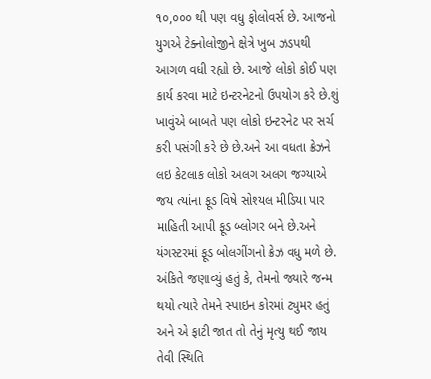૧૦,૦૦૦ થી પણ વધુ ફોલોવર્સ છે. આજનો યુગએ ટેક્નોલોજીને ક્ષેત્રે ખુબ ઝડપથી આગળ વધી રહ્યો છે. આજે લોકો કોઈ પણ કાર્ય કરવા માટે ઇન્ટરનેટનો ઉપયોગ કરે છે.શું ખાવુંએ બાબતે પણ લોકો ઇન્ટરનેટ પર સર્ચ કરી પસંગી કરે છે છે.અને આ વધતા ક્રેઝને લઇ કેટલાક લોકો અલગ અલગ જગ્યાએ જય ત્યાંના ફૂડ વિષે સોશ્યલ મીડિયા પાર માહિતી આપી ફૂડ બ્લોગર બને છે.અને યંગસ્ટરમાં ફૂડ બોલગીંગનો ક્રેઝ વધુ મળે છે. અંકિતે જણાવ્યું હતું કે, તેમનો જ્યારે જન્મ થયો ત્યારે તેમને સ્પાઇન કોરમાં ટ્યુમર હતું અને એ ફાટી જાત તો તેનું મૃત્યુ થઈ જાય તેવી સ્થિતિ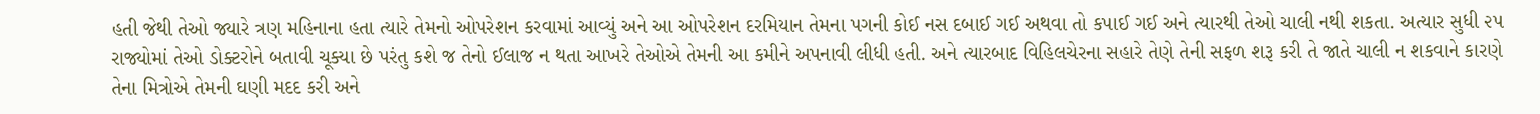હતી જેથી તેઓ જ્યારે ત્રણ મહિનાના હતા ત્યારે તેમનો ઓપરેશન કરવામાં આવ્યું અને આ ઓપરેશન દરમિયાન તેમના પગની કોઈ નસ દબાઈ ગઈ અથવા તો કપાઈ ગઈ અને ત્યારથી તેઓ ચાલી નથી શકતા. અત્યાર સુધી ૨૫ રાજ્યોમાં તેઓ ડોક્ટરોને બતાવી ચૂક્યા છે પરંતુ કશે જ તેનો ઈલાજ ન થતા આખરે તેઓએ તેમની આ કમીને અપનાવી લીધી હતી. અને ત્યારબાદ વિહિલચેરના સહારે તેણે તેની સફળ શરૂ કરી તે જાતે ચાલી ન શકવાને કારણે તેના મિત્રોએ તેમની ઘણી મદદ કરી અને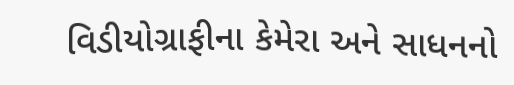વિડીયોગ્રાફીના કેમેરા અને સાધનનો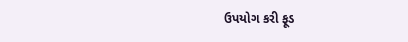ઉપયોગ કરી ફૂડ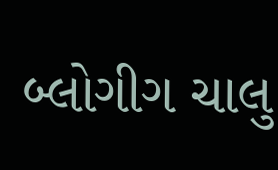બ્લોગીગ ચાલુ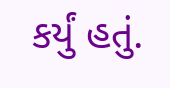કર્યું હતું.